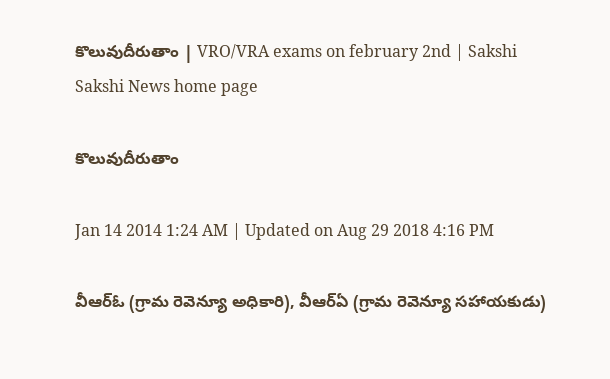కొలువుదీరుతాం | VRO/VRA exams on february 2nd | Sakshi
Sakshi News home page

కొలువుదీరుతాం

Jan 14 2014 1:24 AM | Updated on Aug 29 2018 4:16 PM

వీఆర్‌ఓ (గ్రామ రెవెన్యూ అధికారి), వీఆర్‌ఏ (గ్రామ రెవెన్యూ సహాయకుడు)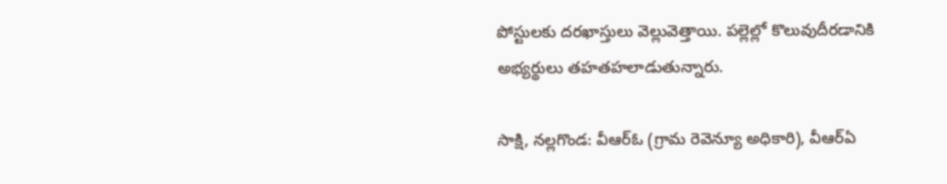పోస్టులకు దరఖాస్తులు వెల్లువెత్తాయి. పల్లెల్లో కొలువుదీరడానికి అభ్యర్థులు తహతహలాడుతున్నారు.

సాక్షి, నల్లగొండ: వీఆర్‌ఓ (గ్రామ రెవెన్యూ అధికారి), వీఆర్‌ఏ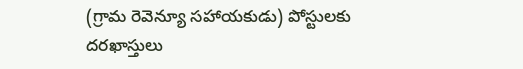(గ్రామ రెవెన్యూ సహాయకుడు) పోస్టులకు దరఖాస్తులు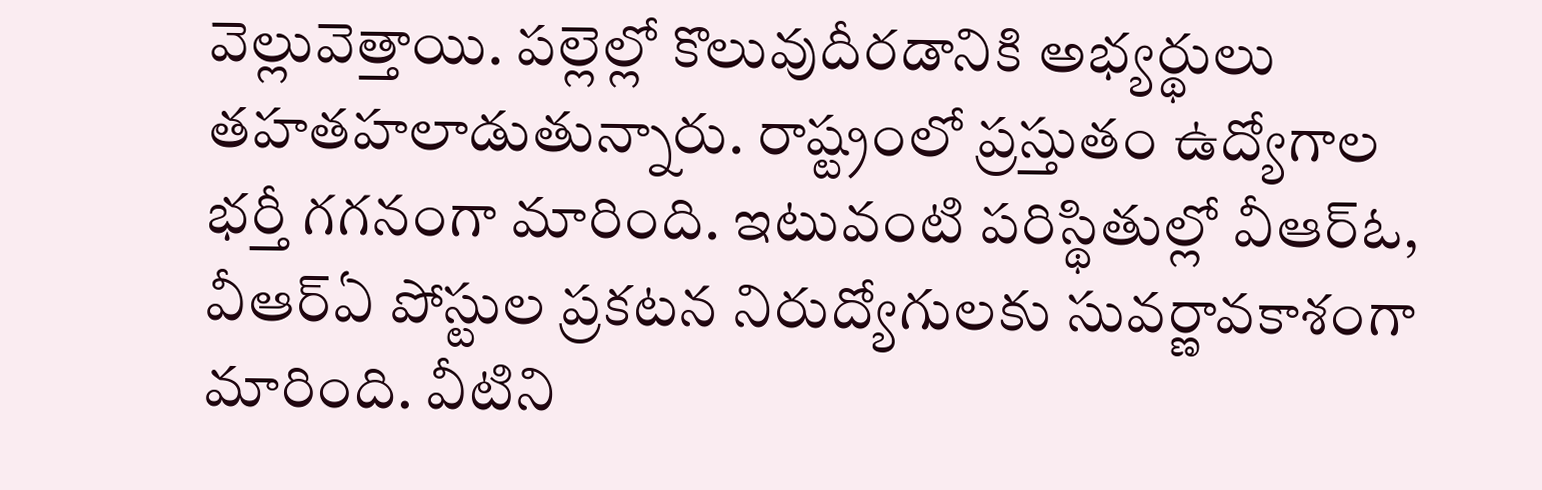వెల్లువెత్తాయి. పల్లెల్లో కొలువుదీరడానికి అభ్యర్థులు తహతహలాడుతున్నారు. రాష్ట్రంలో ప్రస్తుతం ఉద్యోగాల భర్తీ గగనంగా మారింది. ఇటువంటి పరిస్థితుల్లో వీఆర్‌ఓ, వీఆర్‌ఏ పోస్టుల ప్రకటన నిరుద్యోగులకు సువర్ణావకాశంగా మారింది. వీటిని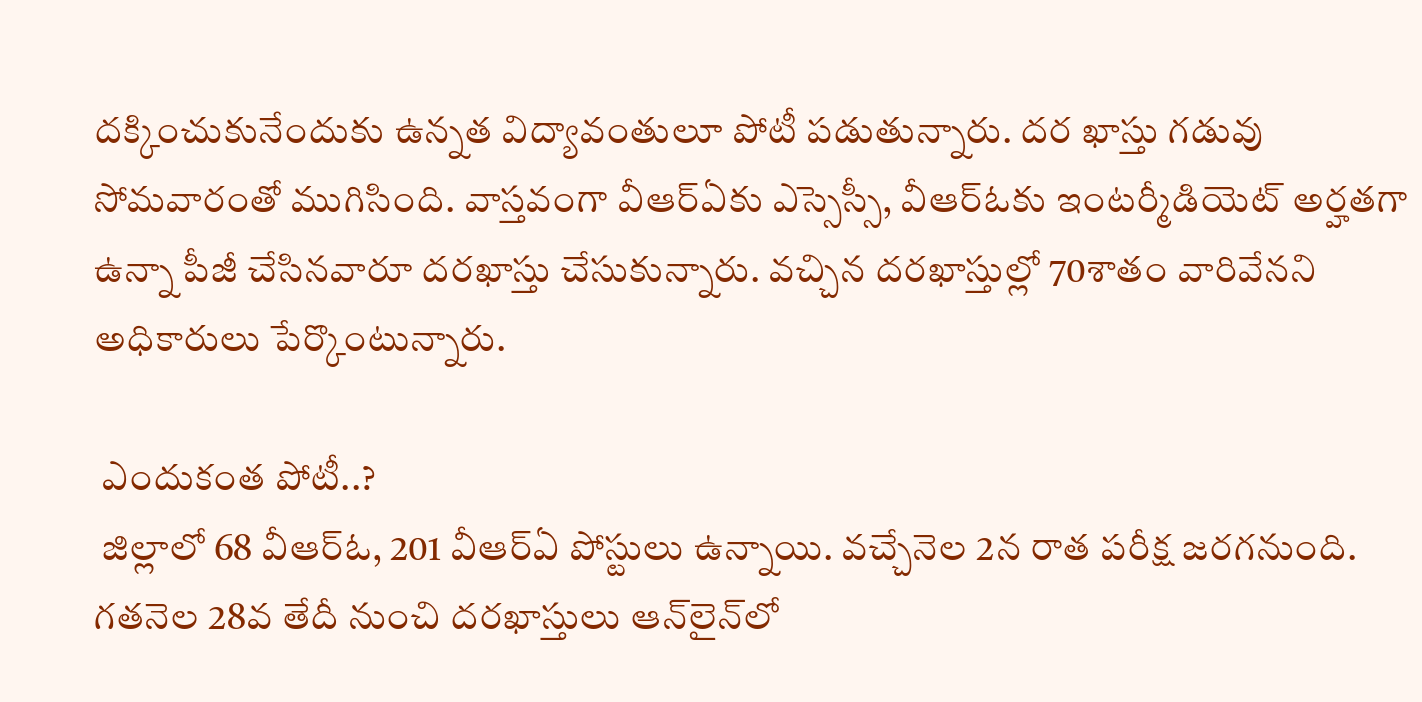దక్కించుకునేందుకు ఉన్నత విద్యావంతులూ పోటీ పడుతున్నారు. దర ఖాస్తు గడువు సోమవారంతో ముగిసింది. వాస్తవంగా వీఆర్‌ఏకు ఎస్సెస్సీ, వీఆర్‌ఓకు ఇంటర్మీడియెట్ అర్హతగా ఉన్నా పీజీ చేసినవారూ దరఖాస్తు చేసుకున్నారు. వచ్చిన దరఖాస్తుల్లో 70శాతం వారివేనని అధికారులు పేర్కొంటున్నారు.

 ఎందుకంత పోటీ..?
 జిల్లాలో 68 వీఆర్‌ఓ, 201 వీఆర్‌ఏ పోస్టులు ఉన్నాయి. వచ్చేనెల 2న రాత పరీక్ష జరగనుంది. గతనెల 28వ తేదీ నుంచి దరఖాస్తులు ఆన్‌లైన్‌లో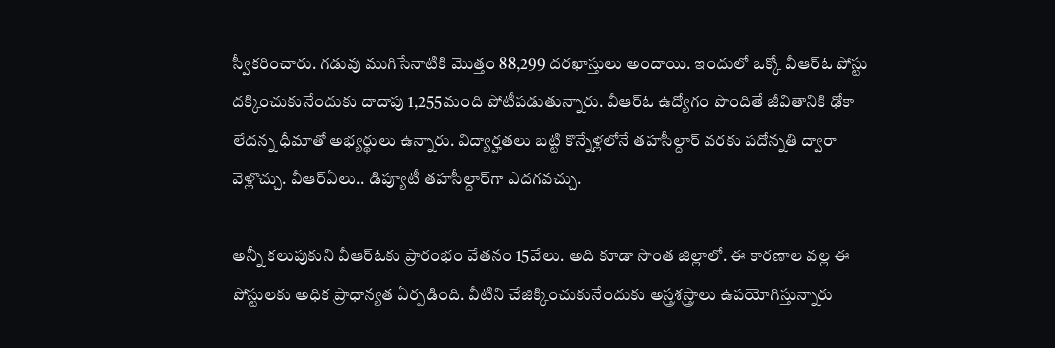స్వీకరించారు. గడువు ముగిసేనాటికి మొత్తం 88,299 దరఖాస్తులు అందాయి. ఇందులో ఒక్కో వీఆర్‌ఓ పోస్టు దక్కించుకునేందుకు దాదాపు 1,255మంది పోటీపడుతున్నారు. వీఆర్‌ఓ ఉద్యోగం పొందితే జీవితానికి ఢోకా లేదన్న ధీమాతో అభ్యర్థులు ఉన్నారు. విద్యార్హతలు బట్టి కొన్నేళ్లలోనే తహసీల్దార్ వరకు పదోన్నతి ద్వారా వెళ్లొచ్చు. వీఆర్‌ఏలు.. డిప్యూటీ తహసీల్దార్‌గా ఎదగవచ్చు.

అన్నీ కలుపుకుని వీఆర్‌ఓకు ప్రారంభం వేతనం 15వేలు. అది కూడా సొంత జిల్లాలో. ఈ కారణాల వల్ల ఈ పోస్టులకు అధిక ప్రాధాన్యత ఏర్పడింది. వీటిని చేజిక్కించుకునేందుకు అస్త్రశస్త్రాలు ఉపయోగిస్తున్నారు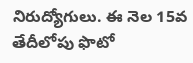నిరుద్యోగులు. ఈ నెల 15వ తేదీలోపు ఫొటో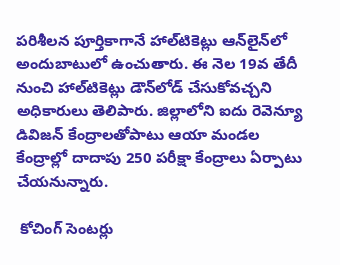పరిశీలన పూర్తికాగానే హాల్‌టికెట్లు ఆన్‌లైన్‌లో అందుబాటులో ఉంచుతారు. ఈ నెల 19వ తేదీ నుంచి హాల్‌టికెట్లు డౌన్‌లోడ్ చేసుకోవచ్చని అధికారులు తెలిపారు. జిల్లాలోని ఐదు రెవెన్యూ డివిజన్ కేంద్రాలతోపాటు ఆయా మండల కేంద్రాల్లో దాదాపు 250 పరీక్షా కేంద్రాలు ఏర్పాటు చేయనున్నారు.

 కోచింగ్ సెంటర్లు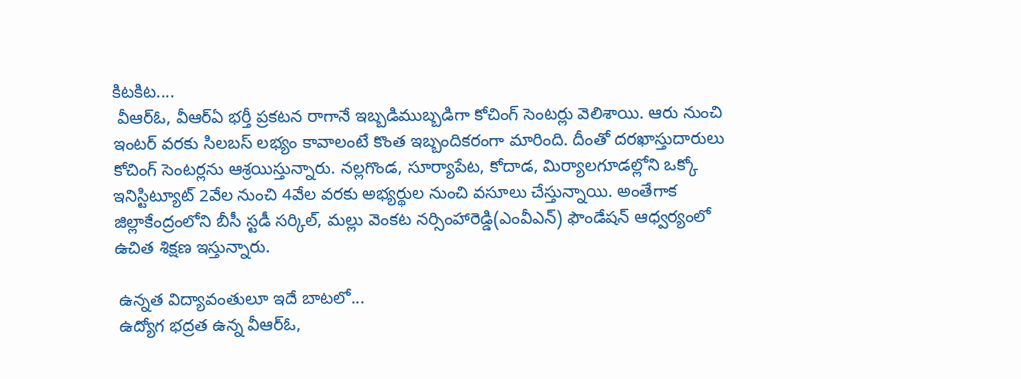కిటకిట....
 వీఆర్‌ఓ, వీఆర్‌ఏ భర్తీ ప్రకటన రాగానే ఇబ్బడిముబ్బడిగా కోచింగ్ సెంటర్లు వెలిశాయి. ఆరు నుంచి ఇంటర్ వరకు సిలబస్ లభ్యం కావాలంటే కొంత ఇబ్బందికరంగా మారింది. దీంతో దరఖాస్తుదారులు కోచింగ్ సెంటర్లను ఆశ్రయిస్తున్నారు. నల్లగొండ, సూర్యాపేట, కోదాడ, మిర్యాలగూడల్లోని ఒక్కో ఇనిస్టిట్యూట్ 2వేల నుంచి 4వేల వరకు అభ్యర్థుల నుంచి వసూలు చేస్తున్నాయి. అంతేగాక జిల్లాకేంద్రంలోని బీసీ స్టడీ సర్కిల్, మల్లు వెంకట నర్సింహారెడ్డి(ఎంవీఎన్) ఫౌండేషన్ ఆధ్వర్యంలో ఉచిత శిక్షణ ఇస్తున్నారు.

 ఉన్నత విద్యావంతులూ ఇదే బాటలో...
 ఉద్యోగ భద్రత ఉన్న వీఆర్‌ఓ,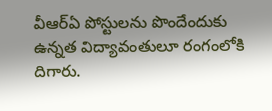వీఆర్‌ఏ పోస్టులను పొందేందుకు ఉన్నత విద్యావంతులూ రంగంలోకి దిగారు.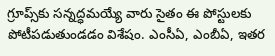గ్రూప్స్‌కు సన్నద్ధమయ్యే వారు సైతం ఈ పోస్టులకు పోటీపడుతుండడం విశేషం. ఎంసీఏ, ఎంబీఏ, ఇతర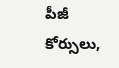పీజీ కోర్సులు,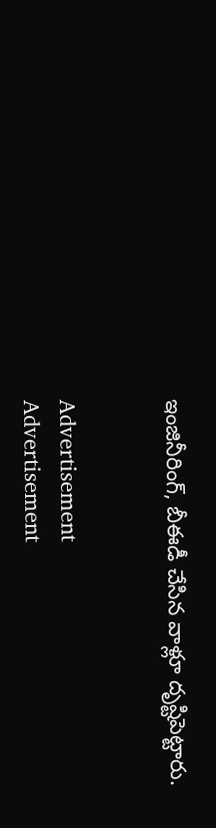ఇంజినీరింగ్, బీఈడీ చేసిన వాళ్లూ దృష్టిపెట్టారు.


Advertisement
Advertisement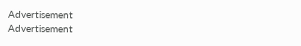Advertisement
Advertisement